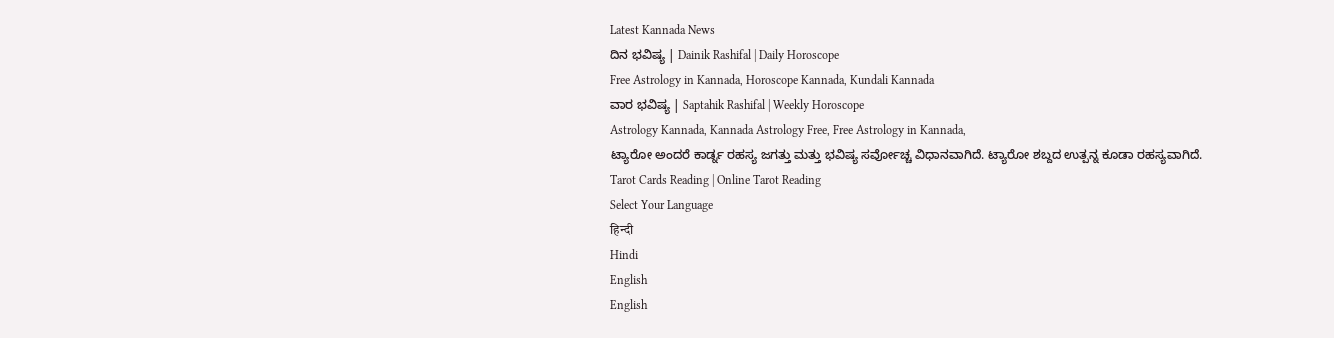Latest Kannada News
ದಿನ ಭವಿಷ್ಯ | Dainik Rashifal | Daily Horoscope
Free Astrology in Kannada, Horoscope Kannada, Kundali Kannada
ವಾರ ಭವಿಷ್ಯ | Saptahik Rashifal | Weekly Horoscope
Astrology Kannada, Kannada Astrology Free, Free Astrology in Kannada,
ಟ್ಯಾರೋ ಅಂದರೆ ಕಾರ್ಡ್ನ ರಹಸ್ಯ ಜಗತ್ತು ಮತ್ತು ಭವಿಷ್ಯ ಸರ್ವೋಚ್ಚ ವಿಧಾನವಾಗಿದೆ. ಟ್ಯಾರೋ ಶಬ್ದದ ಉತ್ಪನ್ನ ಕೂಡಾ ರಹಸ್ಯವಾಗಿದೆ.
Tarot Cards Reading | Online Tarot Reading
Select Your Language
हिन्दी
Hindi
English
English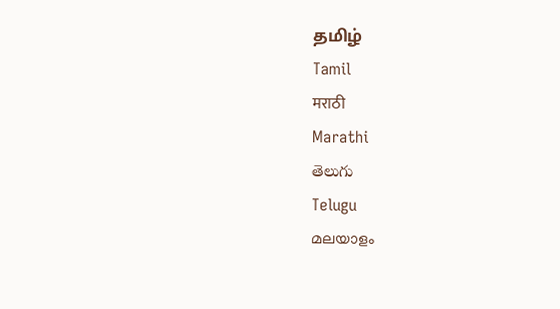தமிழ்
Tamil
मराठी
Marathi
తెలుగు
Telugu
മലയാളം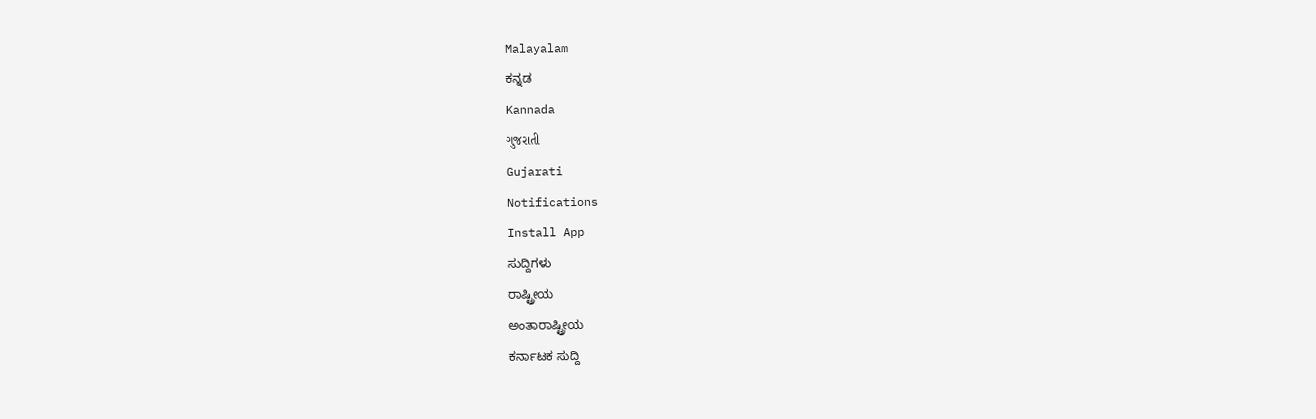Malayalam
ಕನ್ನಡ
Kannada
ગુજરાતી
Gujarati
Notifications
Install App
ಸುದ್ದಿಗಳು
ರಾಷ್ಟ್ರೀಯ
ಅಂತಾರಾಷ್ಟ್ರೀಯ
ಕರ್ನಾಟಕ ಸುದ್ದಿ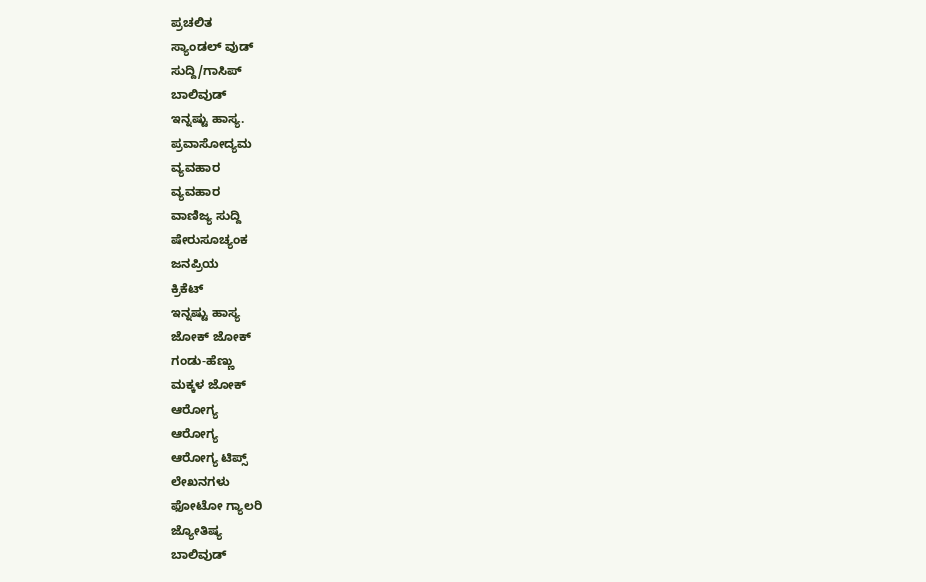ಪ್ರಚಲಿತ
ಸ್ಯಾಂಡಲ್ ವುಡ್
ಸುದ್ದಿ/ಗಾಸಿಪ್
ಬಾಲಿವುಡ್
ಇನ್ನಷ್ಟು ಹಾಸ್ಯ.
ಪ್ರವಾಸೋದ್ಯಮ
ವ್ಯವಹಾರ
ವ್ಯವಹಾರ
ವಾಣಿಜ್ಯ ಸುದ್ದಿ
ಷೇರುಸೂಚ್ಯಂಕ
ಜನಪ್ರಿಯ
ಕ್ರಿಕೆಟ್
ಇನ್ನಷ್ಟು ಹಾಸ್ಯ
ಜೋಕ್ ಜೋಕ್
ಗಂಡು-ಹೆಣ್ಣು
ಮಕ್ಕಳ ಜೋಕ್
ಆರೋಗ್ಯ
ಆರೋಗ್ಯ
ಆರೋಗ್ಯ ಟಿಪ್ಸ್
ಲೇಖನಗಳು
ಫೋಟೋ ಗ್ಯಾಲರಿ
ಜ್ಯೋತಿಷ್ಯ
ಬಾಲಿವುಡ್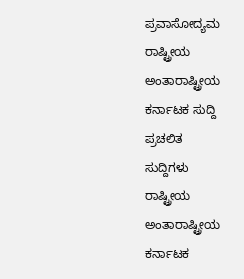ಪ್ರವಾಸೋದ್ಯಮ
ರಾಷ್ಟ್ರೀಯ
ಅಂತಾರಾಷ್ಟ್ರೀಯ
ಕರ್ನಾಟಕ ಸುದ್ದಿ
ಪ್ರಚಲಿತ
ಸುದ್ದಿಗಳು
ರಾಷ್ಟ್ರೀಯ
ಅಂತಾರಾಷ್ಟ್ರೀಯ
ಕರ್ನಾಟಕ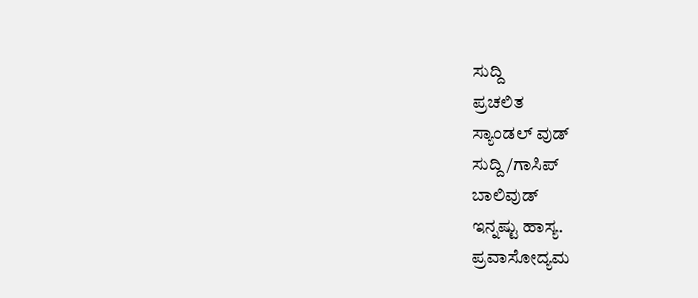ಸುದ್ದಿ
ಪ್ರಚಲಿತ
ಸ್ಯಾಂಡಲ್ ವುಡ್
ಸುದ್ದಿ/ಗಾಸಿಪ್
ಬಾಲಿವುಡ್
ಇನ್ನಷ್ಟು ಹಾಸ್ಯ.
ಪ್ರವಾಸೋದ್ಯಮ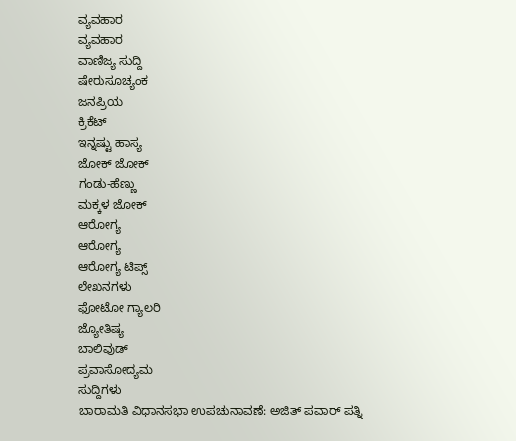ವ್ಯವಹಾರ
ವ್ಯವಹಾರ
ವಾಣಿಜ್ಯ ಸುದ್ದಿ
ಷೇರುಸೂಚ್ಯಂಕ
ಜನಪ್ರಿಯ
ಕ್ರಿಕೆಟ್
ಇನ್ನಷ್ಟು ಹಾಸ್ಯ
ಜೋಕ್ ಜೋಕ್
ಗಂಡು-ಹೆಣ್ಣು
ಮಕ್ಕಳ ಜೋಕ್
ಆರೋಗ್ಯ
ಆರೋಗ್ಯ
ಆರೋಗ್ಯ ಟಿಪ್ಸ್
ಲೇಖನಗಳು
ಫೋಟೋ ಗ್ಯಾಲರಿ
ಜ್ಯೋತಿಷ್ಯ
ಬಾಲಿವುಡ್
ಪ್ರವಾಸೋದ್ಯಮ
ಸುದ್ದಿಗಳು
ಬಾರಾಮತಿ ವಿಧಾನಸಭಾ ಉಪಚುನಾವಣೆ: ಅಜಿತ್ ಪವಾರ್ ಪತ್ನಿ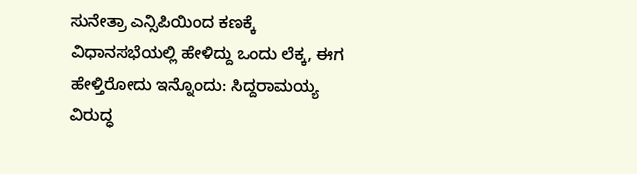ಸುನೇತ್ರಾ ಎನ್ಸಿಪಿಯಿಂದ ಕಣಕ್ಕೆ
ವಿಧಾನಸಭೆಯಲ್ಲಿ ಹೇಳಿದ್ದು ಒಂದು ಲೆಕ್ಕ, ಈಗ ಹೇಳ್ತಿರೋದು ಇನ್ನೊಂದು: ಸಿದ್ದರಾಮಯ್ಯ ವಿರುದ್ಧ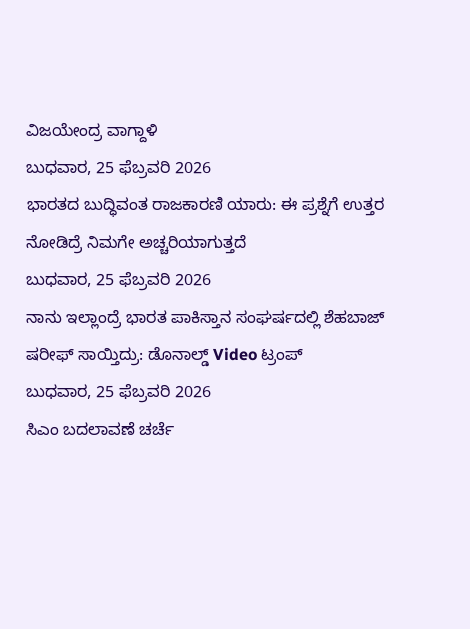ವಿಜಯೇಂದ್ರ ವಾಗ್ದಾಳಿ
ಬುಧವಾರ, 25 ಫೆಬ್ರವರಿ 2026
ಭಾರತದ ಬುದ್ಧಿವಂತ ರಾಜಕಾರಣಿ ಯಾರು: ಈ ಪ್ರಶ್ನೆಗೆ ಉತ್ತರ ನೋಡಿದ್ರೆ ನಿಮಗೇ ಅಚ್ಚರಿಯಾಗುತ್ತದೆ
ಬುಧವಾರ, 25 ಫೆಬ್ರವರಿ 2026
ನಾನು ಇಲ್ಲಾಂದ್ರೆ ಭಾರತ ಪಾಕಿಸ್ತಾನ ಸಂಘರ್ಷದಲ್ಲಿ ಶೆಹಬಾಜ್ ಷರೀಫ್ ಸಾಯ್ತಿದ್ರು: ಡೊನಾಲ್ಡ್ Video ಟ್ರಂಪ್
ಬುಧವಾರ, 25 ಫೆಬ್ರವರಿ 2026
ಸಿಎಂ ಬದಲಾವಣೆ ಚರ್ಚೆ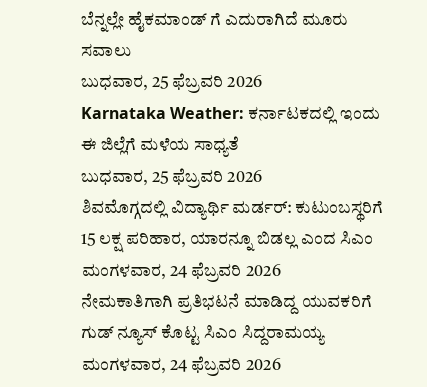ಬೆನ್ನಲ್ಲೇ ಹೈಕಮಾಂಡ್ ಗೆ ಎದುರಾಗಿದೆ ಮೂರು ಸವಾಲು
ಬುಧವಾರ, 25 ಫೆಬ್ರವರಿ 2026
Karnataka Weather: ಕರ್ನಾಟಕದಲ್ಲಿ ಇಂದು ಈ ಜಿಲ್ಲೆಗೆ ಮಳೆಯ ಸಾಧ್ಯತೆ
ಬುಧವಾರ, 25 ಫೆಬ್ರವರಿ 2026
ಶಿವಮೊಗ್ಗದಲ್ಲಿ ವಿದ್ಯಾರ್ಥಿ ಮರ್ಡರ್: ಕುಟುಂಬಸ್ಥರಿಗೆ 15 ಲಕ್ಷ ಪರಿಹಾರ, ಯಾರನ್ನೂ ಬಿಡಲ್ಲ ಎಂದ ಸಿಎಂ
ಮಂಗಳವಾರ, 24 ಫೆಬ್ರವರಿ 2026
ನೇಮಕಾತಿಗಾಗಿ ಪ್ರತಿಭಟನೆ ಮಾಡಿದ್ದ ಯುವಕರಿಗೆ ಗುಡ್ ನ್ಯೂಸ್ ಕೊಟ್ಟ ಸಿಎಂ ಸಿದ್ದರಾಮಯ್ಯ
ಮಂಗಳವಾರ, 24 ಫೆಬ್ರವರಿ 2026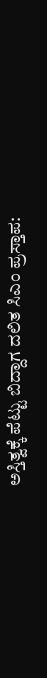ಅಸ್ತಿತ್ವಕ್ಕೆ ಪೆಟ್ಟು ಬಿದ್ದಾಗ ದಲಿತ ಸಿಎಂ ಪ್ರಸ್ತಾಪ: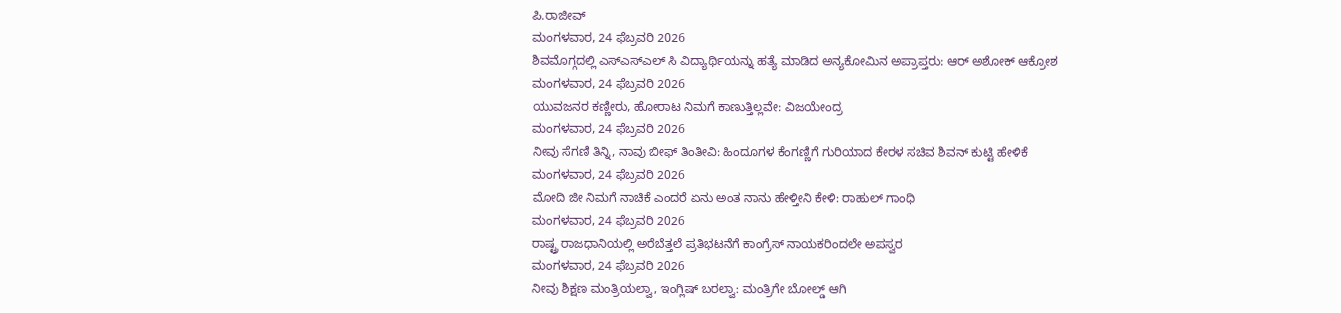ಪಿ.ರಾಜೀವ್
ಮಂಗಳವಾರ, 24 ಫೆಬ್ರವರಿ 2026
ಶಿವಮೊಗ್ಗದಲ್ಲಿ ಎಸ್ಎಸ್ಎಲ್ ಸಿ ವಿದ್ಯಾರ್ಥಿಯನ್ನು ಹತ್ಯೆ ಮಾಡಿದ ಅನ್ಯಕೋಮಿನ ಅಪ್ರಾಪ್ತರು: ಆರ್ ಅಶೋಕ್ ಆಕ್ರೋಶ
ಮಂಗಳವಾರ, 24 ಫೆಬ್ರವರಿ 2026
ಯುವಜನರ ಕಣ್ಣೀರು, ಹೋರಾಟ ನಿಮಗೆ ಕಾಣುತ್ತಿಲ್ಲವೇ: ವಿಜಯೇಂದ್ರ
ಮಂಗಳವಾರ, 24 ಫೆಬ್ರವರಿ 2026
ನೀವು ಸೆಗಣಿ ತಿನ್ನಿ, ನಾವು ಬೀಫ್ ತಿಂತೀವಿ: ಹಿಂದೂಗಳ ಕೆಂಗಣ್ಣಿಗೆ ಗುರಿಯಾದ ಕೇರಳ ಸಚಿವ ಶಿವನ್ ಕುಟ್ಟಿ ಹೇಳಿಕೆ
ಮಂಗಳವಾರ, 24 ಫೆಬ್ರವರಿ 2026
ಮೋದಿ ಜೀ ನಿಮಗೆ ನಾಚಿಕೆ ಎಂದರೆ ಏನು ಅಂತ ನಾನು ಹೇಳ್ತೀನಿ ಕೇಳಿ: ರಾಹುಲ್ ಗಾಂಧಿ
ಮಂಗಳವಾರ, 24 ಫೆಬ್ರವರಿ 2026
ರಾಷ್ಟ್ರ ರಾಜಧಾನಿಯಲ್ಲಿ ಅರೆಬೆತ್ತಲೆ ಪ್ರತಿಭಟನೆಗೆ ಕಾಂಗ್ರೆಸ್ ನಾಯಕರಿಂದಲೇ ಅಪಸ್ವರ
ಮಂಗಳವಾರ, 24 ಫೆಬ್ರವರಿ 2026
ನೀವು ಶಿಕ್ಷಣ ಮಂತ್ರಿಯಲ್ವಾ, ಇಂಗ್ಲಿಷ್ ಬರಲ್ವಾ: ಮಂತ್ರಿಗೇ ಬೋಲ್ಡ್ ಆಗಿ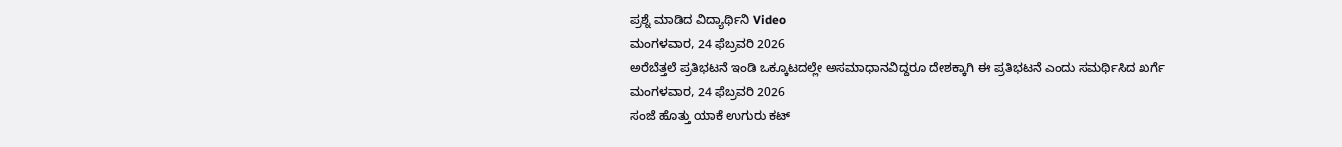ಪ್ರಶ್ನೆ ಮಾಡಿದ ವಿದ್ಯಾರ್ಥಿನಿ Video
ಮಂಗಳವಾರ, 24 ಫೆಬ್ರವರಿ 2026
ಅರೆಬೆತ್ತಲೆ ಪ್ರತಿಭಟನೆ ಇಂಡಿ ಒಕ್ಕೂಟದಲ್ಲೇ ಅಸಮಾಧಾನವಿದ್ದರೂ ದೇಶಕ್ಕಾಗಿ ಈ ಪ್ರತಿಭಟನೆ ಎಂದು ಸಮರ್ಥಿಸಿದ ಖರ್ಗೆ
ಮಂಗಳವಾರ, 24 ಫೆಬ್ರವರಿ 2026
ಸಂಜೆ ಹೊತ್ತು ಯಾಕೆ ಉಗುರು ಕಟ್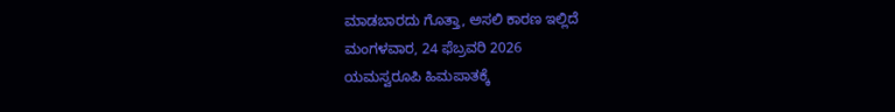ಮಾಡಬಾರದು ಗೊತ್ತಾ, ಅಸಲಿ ಕಾರಣ ಇಲ್ಲಿದೆ
ಮಂಗಳವಾರ, 24 ಫೆಬ್ರವರಿ 2026
ಯಮಸ್ವರೂಪಿ ಹಿಮಪಾತಕ್ಕೆ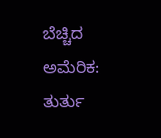ಬೆಚ್ಚಿದ ಅಮೆರಿಕ: ತುರ್ತು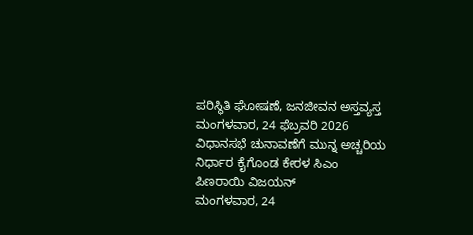ಪರಿಸ್ಥಿತಿ ಘೋಷಣೆ, ಜನಜೀವನ ಅಸ್ತವ್ಯಸ್ತ
ಮಂಗಳವಾರ, 24 ಫೆಬ್ರವರಿ 2026
ವಿಧಾನಸಭೆ ಚುನಾವಣೆಗೆ ಮುನ್ನ ಅಚ್ಚರಿಯ ನಿರ್ಧಾರ ಕೈಗೊಂಡ ಕೇರಳ ಸಿಎಂ ಪಿಣರಾಯಿ ವಿಜಯನ್
ಮಂಗಳವಾರ, 24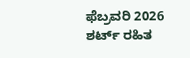ಫೆಬ್ರವರಿ 2026
ಶರ್ಟ್ ರಹಿತ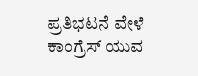ಪ್ರತಿಭಟನೆ ವೇಳೆ ಕಾಂಗ್ರೆಸ್ ಯುವ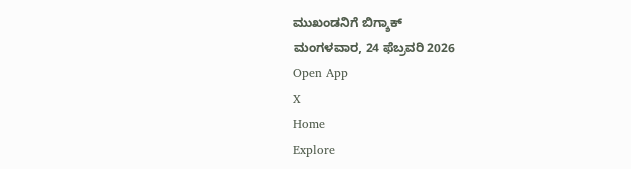ಮುಖಂಡನಿಗೆ ಬಿಗ್ಶಾಕ್
ಮಂಗಳವಾರ, 24 ಫೆಬ್ರವರಿ 2026
Open App
X
Home
Explore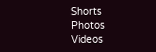Shorts
Photos
Videos